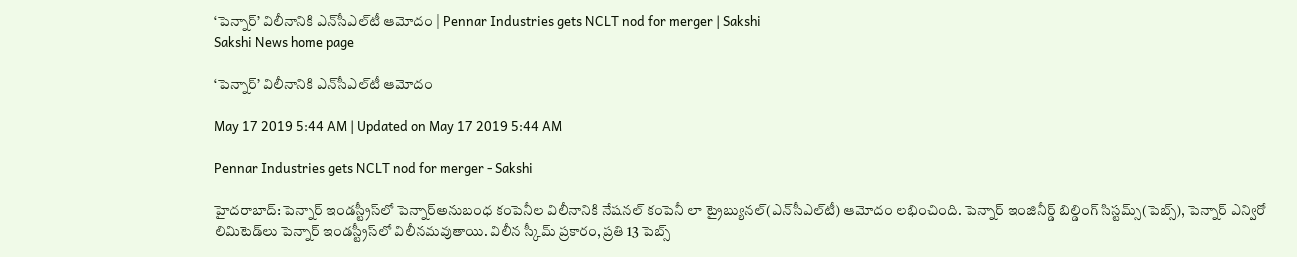‘పెన్నార్‌’ విలీనానికి ఎన్‌సీఎల్‌టీ ఆమోదం | Pennar Industries gets NCLT nod for merger | Sakshi
Sakshi News home page

‘పెన్నార్‌’ విలీనానికి ఎన్‌సీఎల్‌టీ ఆమోదం

May 17 2019 5:44 AM | Updated on May 17 2019 5:44 AM

Pennar Industries gets NCLT nod for merger - Sakshi

హైదరాబాద్‌: పెన్నార్‌ ఇండస్ట్రీస్‌లో పెన్నార్‌అనుబంధ కంపెనీల విలీనానికి నేషనల్‌ కంపెనీ లా ట్రైబ్యునల్‌(ఎన్‌సీఎల్‌టీ) ఆమోదం లభించింది. పెన్నార్‌ ఇంజినీర్డ్‌ బిల్డింగ్‌ సిస్టమ్స్‌(పెబ్స్‌), పెన్నార్‌ ఎన్విరో లిమిటెడ్‌లు పెన్నార్‌ ఇండస్ట్రీస్‌లో విలీనమవుతాయి. విలీన స్కీమ్‌ ప్రకారం, ప్రతి 13 పెబ్స్‌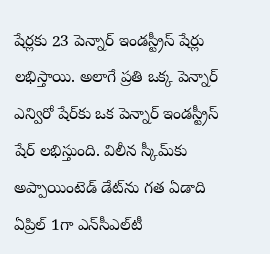షేర్లకు 23 పెన్నార్‌ ఇండస్ట్రీస్‌ షేర్లు లభిస్తాయి. అలాగే ప్రతి ఒక్క పెన్నార్‌ ఎన్విరో షేర్‌కు ఒక పెన్నార్‌ ఇండస్ట్రీస్‌ షేర్‌ లభిస్తుంది. విలీన స్కీమ్‌కు అప్పాయింటెడ్‌ డేట్‌ను గత ఏడాది ఏప్రిల్‌ 1గా ఎన్‌సీఎల్‌టీ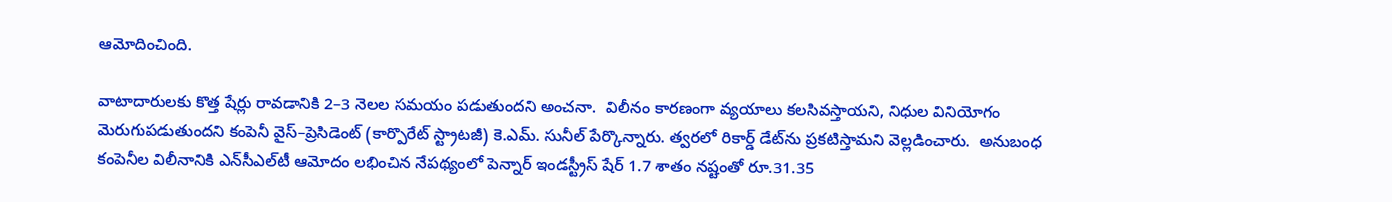ఆమోదించింది.

వాటాదారులకు కొత్త షేర్లు రావడానికి 2–3 నెలల సమయం పడుతుందని అంచనా.  విలీనం కారణంగా వ్యయాలు కలసివస్తాయని, నిధుల వినియోగం మెరుగుపడుతుందని కంపెనీ వైస్‌–ప్రెసిడెంట్‌ (కార్పొరేట్‌ స్ట్రాటజీ) కె.ఎమ్‌. సునీల్‌ పేర్కొన్నారు. త్వరలో రికార్డ్‌ డేట్‌ను ప్రకటిస్తామని వెల్లడించారు.  అనుబంధ కంపెనీల విలీనానికి ఎన్‌సీఎల్‌టీ ఆమోదం లభించిన నేపథ్యంలో పెన్నార్‌ ఇండస్ట్రీస్‌ షేర్‌ 1.7 శాతం నష్టంతో రూ.31.35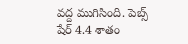వద్ద ముగిసింది. పెబ్స్‌ షేర్‌ 4.4 శాతం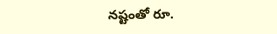నష్టంతో రూ.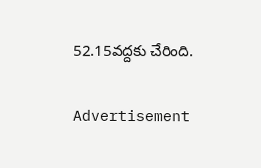52.15వద్దకు చేరింది.

Advertisement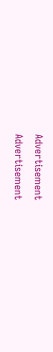Advertisement
Advertisement